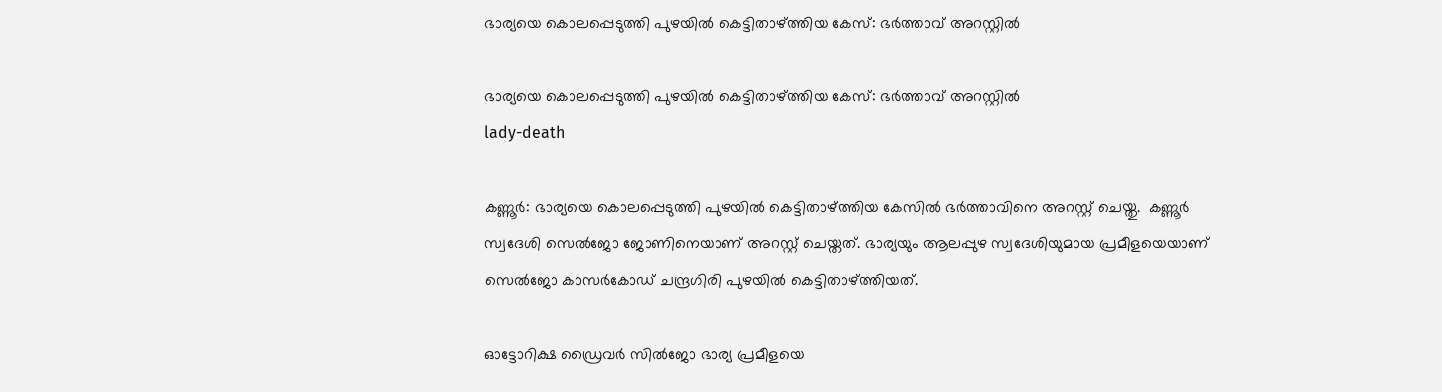ഭാര്യയെ കൊലപ്പെടുത്തി പുഴയിൽ കെട്ടിതാഴ്ത്തിയ കേസ്: ഭർത്താവ് അറസ്റ്റിൽ

ഭാര്യയെ കൊലപ്പെടുത്തി പുഴയിൽ കെട്ടിതാഴ്ത്തിയ കേസ്: ഭർത്താവ് അറസ്റ്റിൽ
lady-death

കണ്ണൂര്‍: ഭാര്യയെ കൊലപ്പെടുത്തി പുഴയിൽ കെട്ടിതാഴ്ത്തിയ കേസിൽ ഭർത്താവിനെ അറസ്റ്റ് ചെയ്തു.  കണ്ണൂർ സ്വദേശി സെൽജോ ജോണിനെയാണ് അറസ്റ്റ് ചെയ്തത്. ഭാര്യയും ആലപ്പുഴ സ്വദേശിയുമായ പ്രമീളയെയാണ് സെല്‍ജോ കാസര്‍കോഡ് ചന്ദ്രഗിരി പുഴയില്‍ കെട്ടിതാഴ്ത്തിയത്.

ഓട്ടോറിക്ഷ ഡ്രൈവർ സിൽജോ ഭാര്യ പ്രമീളയെ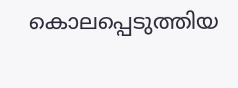കൊലപ്പെടുത്തിയ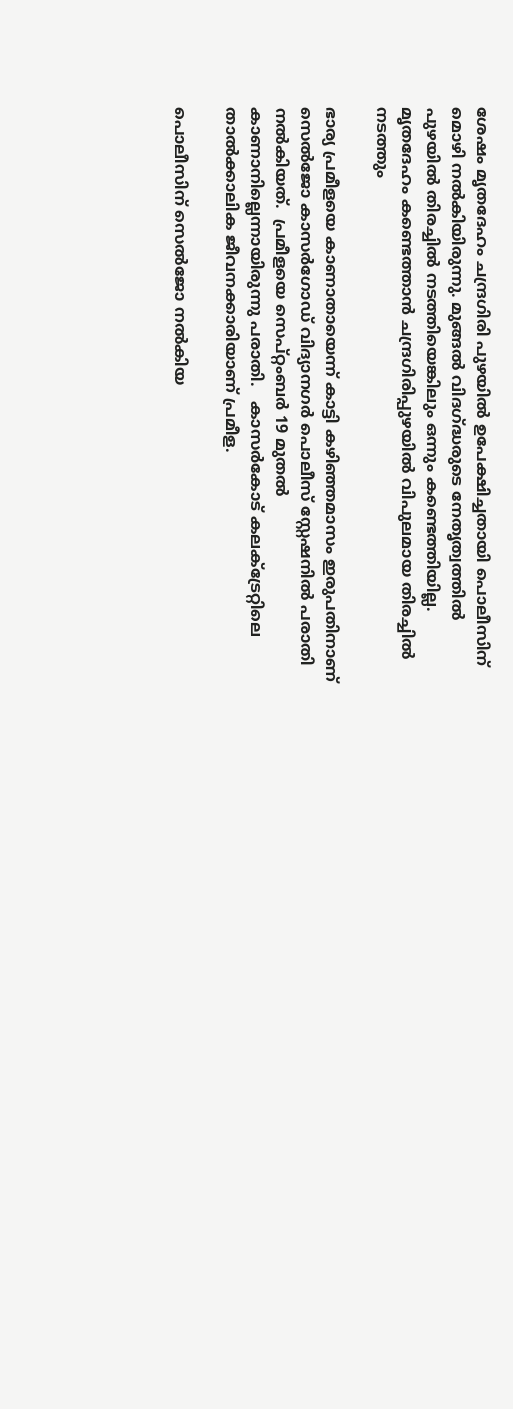ശേഷം മൃതദേഹം ചന്ദ്രഗിരി പുഴയിൽ ഉപേക്ഷിച്ചതായി പൊലീസിന് മൊഴി നൽകിയിരുന്നു. മുങ്ങൽ വിദഗ്ദ്ധരുടെ നേതൃത്വത്തിൽ പുഴയിൽ തിരച്ചിൽ നടത്തിയെങ്കിലും ഒന്നും കണ്ടെത്തിയില്ല.  മൃതദേഹം കണ്ടെത്താന്‍ ചന്ദ്രഗിരിപ്പുഴയില്‍ വിപുലമായ തിരച്ചില്‍ നടത്തും

ഭാര്യ പ്രമീളയെ കാണാതായെന്ന് കാട്ടി കഴിഞ്ഞമാസം ഇരുപതിനാണ് സെൽജോ കാസർഗോഡ് വിദ്യാനഗർ പൊലീസ് സ്റ്റേഷനിൽ പരാതി നൽകിയത്.  പ്രമീളയെ സെപ്റ്റംബർ 19 മുതൽ കാണാനില്ലെന്നായിരുന്നു പരാതി.   കാസർകോട് കലക്ട്രേറ്റിലെ താൽക്കാലിക ജീവനക്കാരിയാണ് പ്രമീള.

പൊലീസിന് സെൽജോ നൽകിയ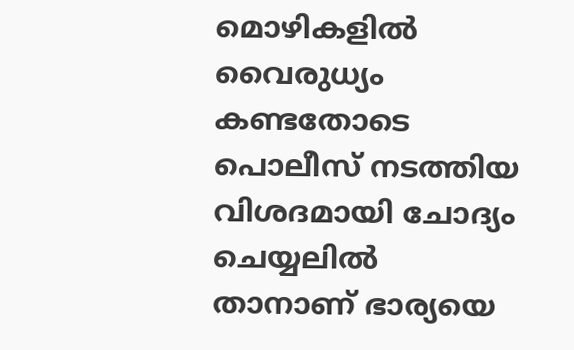മൊഴികളിൽ വൈരുധ്യം കണ്ടതോടെ പൊലീസ് നടത്തിയ വിശദമായി ചോദ്യം ചെയ്യലില്‍ താനാണ് ഭാര്യയെ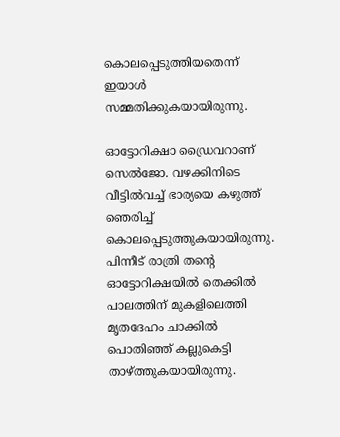കൊലപ്പെടുത്തിയതെന്ന് ഇയാള്‍ സമ്മതിക്കുകയായിരുന്നു.

ഓട്ടോറിക്ഷാ ഡ്രൈവറാണ് സെൽജോ. വഴക്കിനിടെ വീട്ടില്‍വച്ച് ഭാര്യയെ കഴുത്ത് ഞെരിച്ച് കൊലപ്പെടുത്തുകയായിരുന്നു. പിന്നീട് രാത്രി തന്‍റെ ഓട്ടോറിക്ഷയിൽ തെക്കിൽ പാലത്തിന് മുകളിലെത്തി മ‍ൃതദേഹം ചാക്കിൽ പൊതിഞ്ഞ് കല്ലുകെട്ടി താഴ്ത്തുകയായിരുന്നു.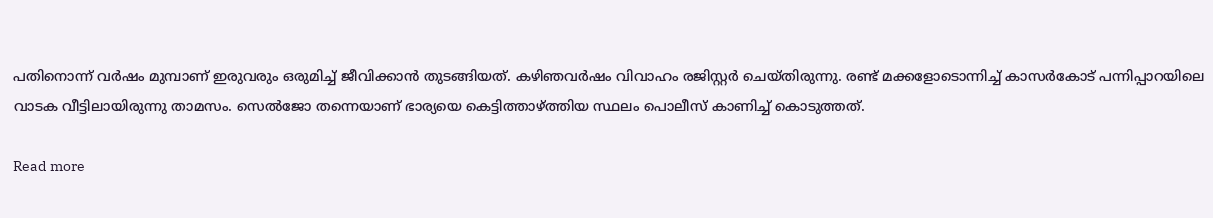പതിനൊന്ന് വർഷം മുമ്പാണ് ഇരുവരും ഒരുമിച്ച് ജീവിക്കാൻ തുടങ്ങിയത്. കഴിഞവർഷം വിവാഹം രജിസ്റ്റർ ചെയ്തിരുന്നു. രണ്ട് മക്കളോടൊന്നിച്ച് കാസർകോട് പന്നിപ്പാറയിലെ വാടക വീട്ടിലായിരുന്നു താമസം. സെൽജോ തന്നെയാണ് ഭാര്യയെ കെട്ടിത്താഴ്ത്തിയ സ്ഥലം പൊലീസ് കാണിച്ച് കൊടുത്തത്.

Read more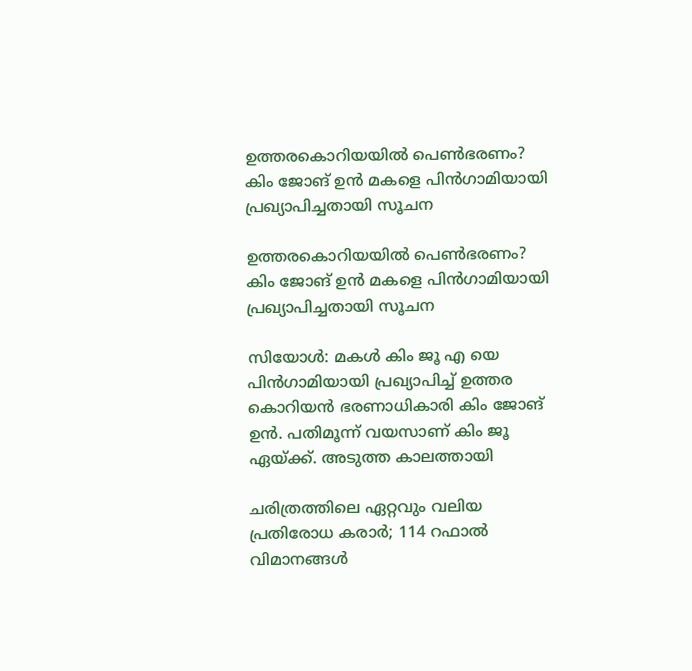ഉത്തരകൊറിയയിൽ പെൺഭരണം? കിം ജോങ് ഉൻ മകളെ പിൻഗാമിയായി പ്രഖ്യാപിച്ചതായി സൂചന

ഉത്തരകൊറിയയിൽ പെൺഭരണം? കിം ജോങ് ഉൻ മകളെ പിൻഗാമിയായി പ്രഖ്യാപിച്ചതായി സൂചന

സിയോൾ: മകൾ കിം ജൂ എ യെ പിൻഗാമിയായി പ്രഖ്യാപിച്ച് ഉത്തര കൊറിയൻ ഭരണാധികാരി കിം ജോങ് ഉൻ. പതിമൂന്ന് വയസാണ് കിം ജൂ ഏയ്ക്ക്. അടുത്ത കാലത്തായി

ചരിത്രത്തിലെ ഏറ്റവും വലിയ പ്രതിരോധ കരാർ; 114 റഫാല്‍ വിമാനങ്ങള്‍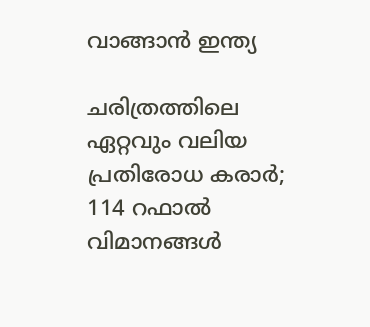വാങ്ങാന്‍ ഇന്ത്യ

ചരിത്രത്തിലെ ഏറ്റവും വലിയ പ്രതിരോധ കരാർ; 114 റഫാല്‍ വിമാനങ്ങള്‍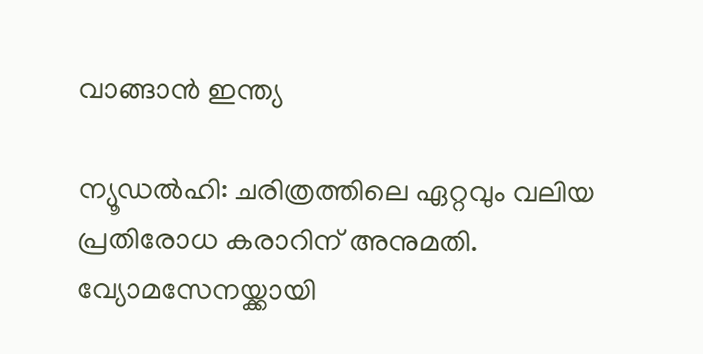വാങ്ങാന്‍ ഇന്ത്യ

ന്യൂഡൽഹി: ചരിത്രത്തിലെ ഏറ്റവും വലിയ പ്രതിരോധ കരാറിന് അനുമതി. വ്യോമസേനയ്ക്കായി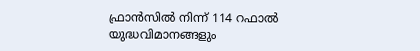ഫ്രാൻസിൽ നിന്ന് 114 റഫാല്‍ യുദ്ധവിമാനങ്ങളും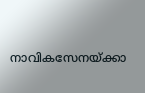നാവികസേനയ്ക്കാ